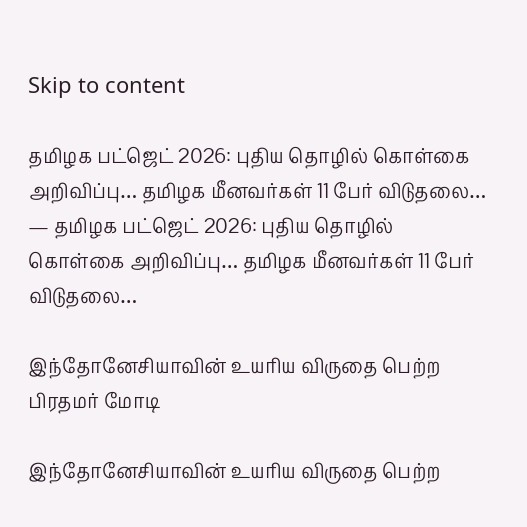Skip to content

தமிழக பட்ஜெட் 2026: புதிய தொழில் கொள்கை அறிவிப்பு… தமிழக மீனவர்கள் 11 பேர் விடுதலை… — தமிழக பட்ஜெட் 2026: புதிய தொழில் கொள்கை அறிவிப்பு… தமிழக மீனவர்கள் 11 பேர் விடுதலை…

இந்தோனேசியாவின் உயரிய விருதை பெற்ற பிரதமர் மோடி

இந்தோனேசியாவின் உயரிய விருதை பெற்ற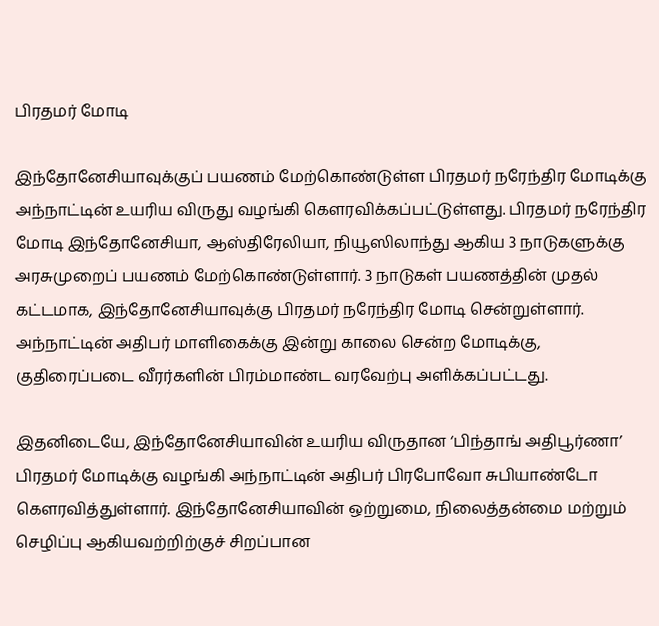பிரதமர் மோடி

இந்தோனேசியாவுக்குப் பயணம் மேற்கொண்டுள்ள பிரதமர் நரேந்திர மோடிக்கு அந்நாட்டின் உயரிய விருது வழங்கி கௌரவிக்கப்பட்டுள்ளது. பிரதமர் நரேந்திர மோடி இந்தோனேசியா, ஆஸ்திரேலியா, நியூஸிலாந்து ஆகிய 3 நாடுகளுக்கு அரசுமுறைப் பயணம் மேற்கொண்டுள்ளார். 3 நாடுகள் பயணத்தின் முதல் கட்டமாக, இந்தோனேசியாவுக்கு பிரதமர் நரேந்திர மோடி சென்றுள்ளார். அந்நாட்டின் அதிபர் மாளிகைக்கு இன்று காலை சென்ற மோடிக்கு, குதிரைப்படை வீரர்களின் பிரம்மாண்ட வரவேற்பு அளிக்கப்பட்டது.

இதனிடையே, இந்தோனேசியாவின் உயரிய விருதான ‘பிந்தாங் அதிபூர்ணா’ பிரதமர் மோடிக்கு வழங்கி அந்நாட்டின் அதிபர் பிரபோவோ சுபியாண்டோ கௌரவித்துள்ளார். இந்தோனேசியாவின் ஒற்றுமை, நிலைத்தன்மை மற்றும் செழிப்பு ஆகியவற்றிற்குச் சிறப்பான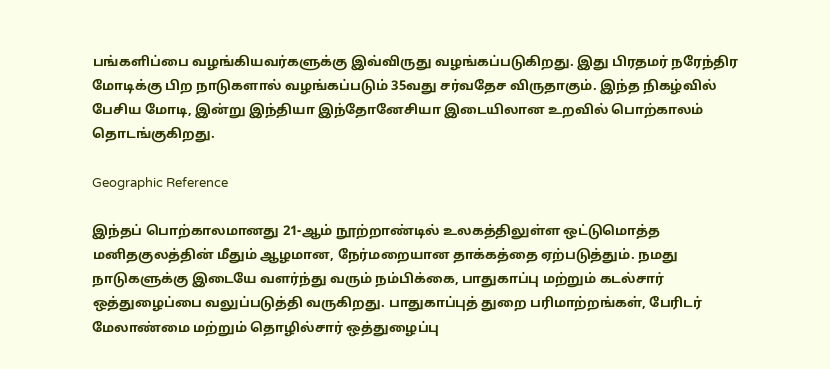பங்களிப்பை வழங்கியவர்களுக்கு இவ்விருது வழங்கப்படுகிறது. இது பிரதமர் நரேந்திர மோடிக்கு பிற நாடுகளால் வழங்கப்படும் 35வது சர்வதேச விருதாகும். இந்த நிகழ்வில் பேசிய மோடி, இன்று இந்தியா இந்தோனேசியா இடையிலான உறவில் பொற்காலம் தொடங்குகிறது.

Geographic Reference

இந்தப் பொற்காலமானது 21-ஆம் நூற்றாண்டில் உலகத்திலுள்ள ஒட்டுமொத்த மனிதகுலத்தின் மீதும் ஆழமான, நேர்மறையான தாக்கத்தை ஏற்படுத்தும். நமது நாடுகளுக்கு இடையே வளர்ந்து வரும் நம்பிக்கை, பாதுகாப்பு மற்றும் கடல்சார் ஒத்துழைப்பை வலுப்படுத்தி வருகிறது. பாதுகாப்புத் துறை பரிமாற்றங்கள், பேரிடர் மேலாண்மை மற்றும் தொழில்சார் ஒத்துழைப்பு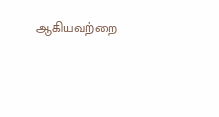ஆகியவற்றை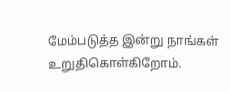மேம்படுத்த இன்று நாங்கள் உறுதிகொள்கிறோம்.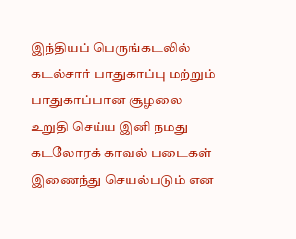இந்தியப் பெருங்கடலில் கடல்சார் பாதுகாப்பு மற்றும் பாதுகாப்பான சூழலை உறுதி செய்ய இனி நமது கடலோரக் காவல் படைகள் இணைந்து செயல்படும் என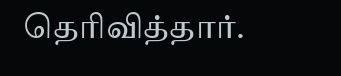தெரிவித்தார்.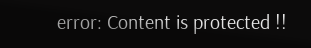error: Content is protected !!